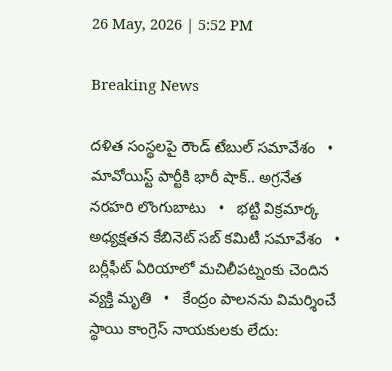26 May, 2026 | 5:52 PM

Breaking News

దళిత సంస్థలపై రౌండ్ టేబుల్ సమావేశం   •   మావోయిస్ట్ పార్టీకి భారీ షాక్.. అగ్రనేత నరహరి లొంగుబాటు   •   భట్టి విక్రమార్క అధ్యక్షతన కేబినెట్ సబ్ కమిటీ సమావేశం   •   బర్లీఫీట్ ఏరియాలో మచిలీపట్నంకు చెందిన వ్యక్తి మృతి   •   కేంద్రం పాలనను విమర్శించే స్థాయి కాంగ్రెస్ నాయకులకు లేదు: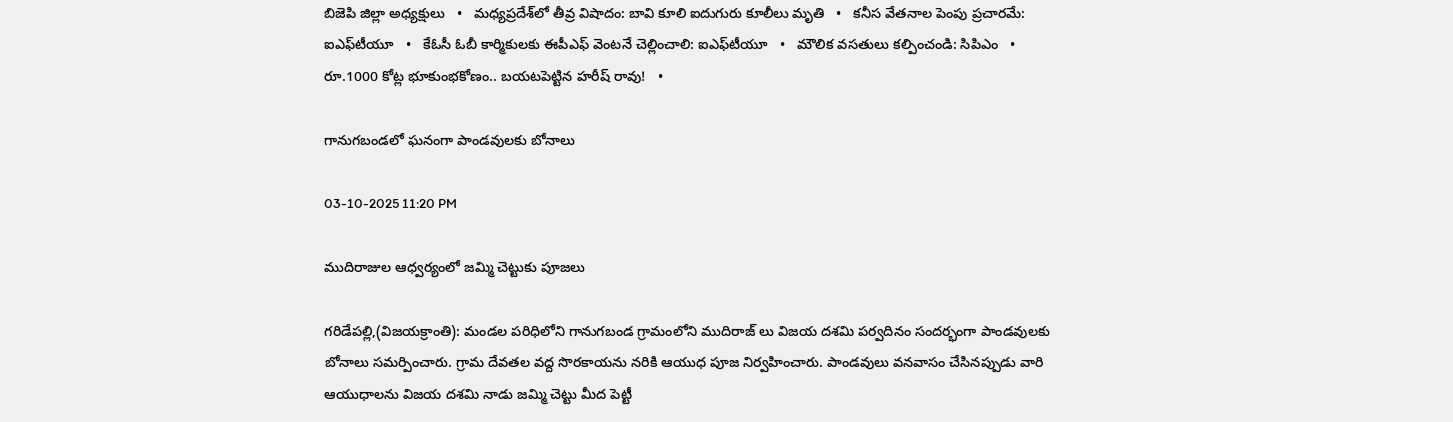బిజెపి జిల్లా అధ్యక్షులు   •   మధ్యప్రదేశ్‌లో తీవ్ర విషాదం: బావి కూలి ఐదుగురు కూలీలు మృతి   •   కనీస వేతనాల పెంపు ప్రచారమే: ఐఎఫ్‌టీయూ   •   కేఓసీ ఓబీ కార్మికులకు ఈపీఎఫ్ వెంటనే చెల్లించాలి: ఐఎఫ్‌టీయూ   •   మౌలిక వసతులు కల్పించండి: సిపిఎం   •   రూ.1000 కోట్ల భూకుంభకోణం.. బయటపెట్టిన హరీష్ రావు!   •

గానుగబండలో ఘనంగా పాండవులకు బోనాలు

03-10-2025 11:20 PM

ముదిరాజుల ఆధ్వర్యంలో జమ్మి చెట్టుకు పూజలు

గరిడేపల్లి,(విజయక్రాంతి): మండల పరిధిలోని గానుగబండ గ్రామంలోని ముదిరాజ్ లు విజయ దశమి పర్వదినం సందర్భంగా పాండవులకు బోనాలు సమర్పించారు. గ్రామ దేవతల వద్ద సొరకాయను నరికి ఆయుధ పూజ నిర్వహించారు. పాండవులు వనవాసం చేసినప్పుడు వారి ఆయుధాలను విజయ దశమి నాడు జమ్మి చెట్టు మీద పెట్టీ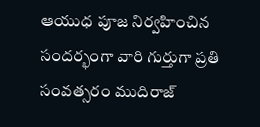ఆయుధ పూజ నిర్వహించిన సందర్భంగా వారి గుర్తుగా ప్రతి సంవత్సరం ముదిరాజ్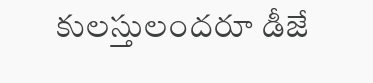కులస్తులందరూ డీజే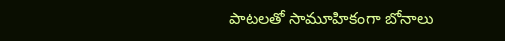పాటలతో సామూహికంగా బోనాలు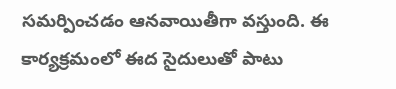సమర్పించడం ఆనవాయితీగా వస్తుంది. ఈ కార్యక్రమంలో ఈద సైదులుతో పాటు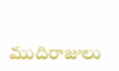ముదిరాజులు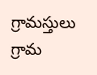గ్రామస్తులు గ్రామ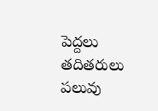పెద్దలు తదితరులు పలువు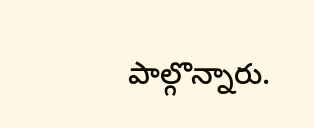పాల్గొన్నారు.